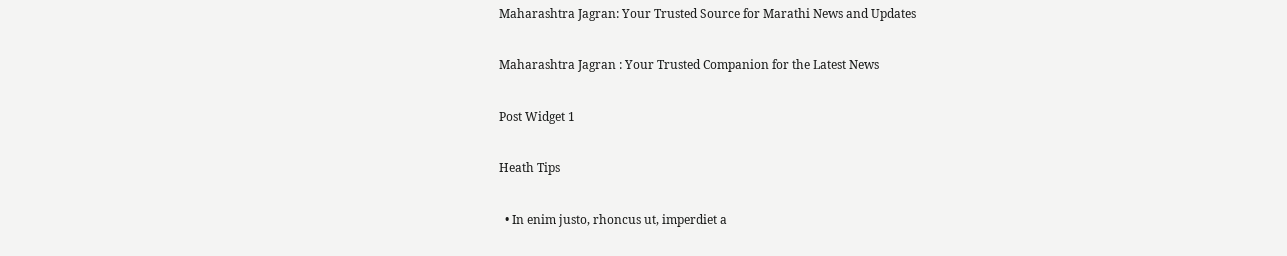Maharashtra Jagran: Your Trusted Source for Marathi News and Updates

Maharashtra Jagran : Your Trusted Companion for the Latest News

Post Widget 1

Heath Tips

  • In enim justo, rhoncus ut, imperdiet a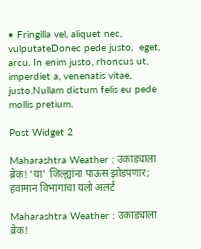• Fringilla vel, aliquet nec, vulputateDonec pede justo,  eget, arcu. In enim justo, rhoncus ut, imperdiet a, venenatis vitae, justo.Nullam dictum felis eu pede mollis pretium.

Post Widget 2

Maharashtra Weather : उकाड्याला ब्रेक! ‘या’ जिल्ह्यांना पाऊस झोडपणार; हवामान विभागाचा यलो अलर्ट

Maharashtra Weather : उकाड्याला ब्रेक!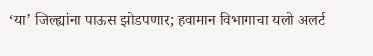‘या’ जिल्ह्यांना पाऊस झोडपणार; हवामान विभागाचा यलो अलर्ट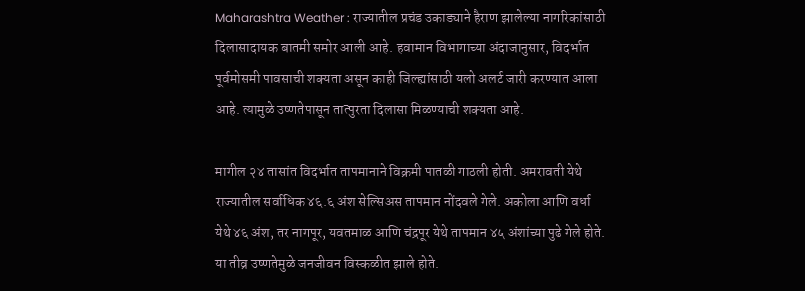Maharashtra Weather : राज्यातील प्रचंड उकाड्याने हैराण झालेल्या नागरिकांसाठी दिलासादायक बातमी समोर आली आहे. हवामान विभागाच्या अंदाजानुसार, विदर्भात पूर्वमोसमी पावसाची शक्यता असून काही जिल्ह्यांसाठी यलो अलर्ट जारी करण्यात आला आहे. त्यामुळे उष्णतेपासून तात्पुरता दिलासा मिळण्याची शक्यता आहे.

मागील २४ तासांत विदर्भात तापमानाने विक्रमी पातळी गाठली होती. अमरावती येथे राज्यातील सर्वाधिक ४६.६ अंश सेल्सिअस तापमान नोंदवले गेले. अकोला आणि वर्धा येथे ४६ अंश, तर नागपूर, यवतमाळ आणि चंद्रपूर येथे तापमान ४५ अंशांच्या पुढे गेले होते. या तीव्र उष्णतेमुळे जनजीवन विस्कळीत झाले होते.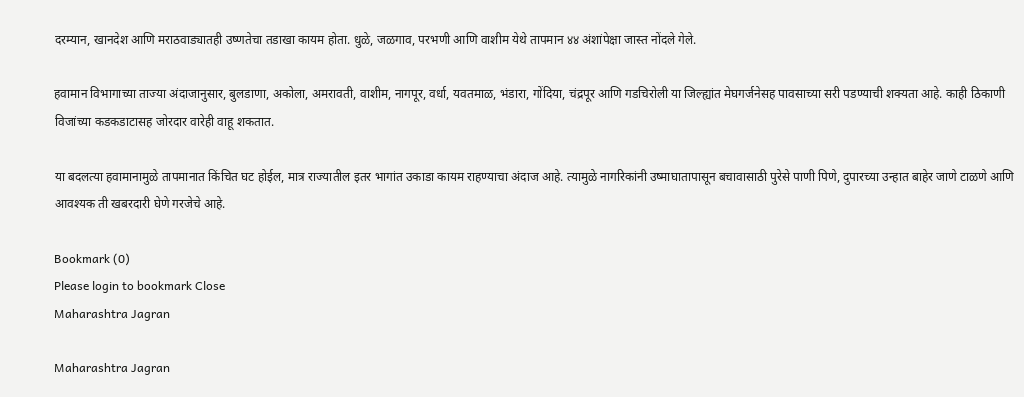दरम्यान, खानदेश आणि मराठवाड्यातही उष्णतेचा तडाखा कायम होता. धुळे, जळगाव, परभणी आणि वाशीम येथे तापमान ४४ अंशांपेक्षा जास्त नोंदले गेले.

हवामान विभागाच्या ताज्या अंदाजानुसार, बुलडाणा, अकोला, अमरावती, वाशीम, नागपूर, वर्धा, यवतमाळ, भंडारा, गोंदिया, चंद्रपूर आणि गडचिरोली या जिल्ह्यांत मेघगर्जनेसह पावसाच्या सरी पडण्याची शक्यता आहे. काही ठिकाणी विजांच्या कडकडाटासह जोरदार वारेही वाहू शकतात.

या बदलत्या हवामानामुळे तापमानात किंचित घट होईल, मात्र राज्यातील इतर भागांत उकाडा कायम राहण्याचा अंदाज आहे. त्यामुळे नागरिकांनी उष्माघातापासून बचावासाठी पुरेसे पाणी पिणे, दुपारच्या उन्हात बाहेर जाणे टाळणे आणि आवश्यक ती खबरदारी घेणे गरजेचे आहे.

Bookmark (0)
Please login to bookmark Close
Maharashtra Jagran

Maharashtra Jagran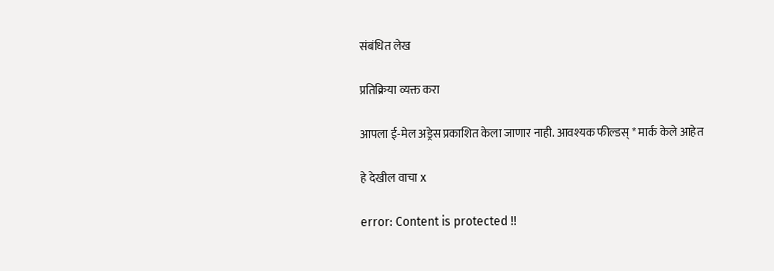संबंधित लेख

प्रतिक्रिया व्यक्त करा

आपला ई-मेल अड्रेस प्रकाशित केला जाणार नाही. आवश्यक फील्डस् * मार्क केले आहेत

हे देखील वाचा x

error: Content is protected !!